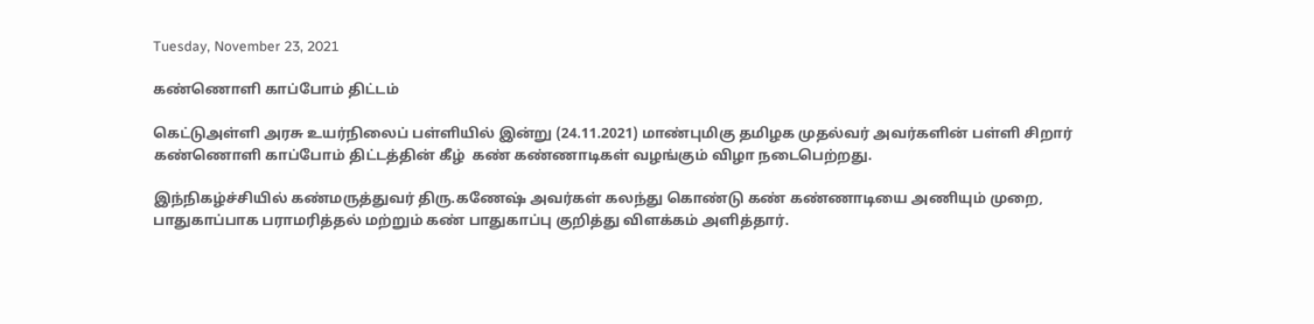Tuesday, November 23, 2021

கண்ணொளி காப்போம் திட்டம்

கெட்டுஅள்ளி அரசு உயர்நிலைப் பள்ளியில் இன்று (24.11.2021) மாண்புமிகு தமிழக முதல்வர் அவர்களின் பள்ளி சிறார் கண்ணொளி காப்போம் திட்டத்தின் கீழ்  கண் கண்ணாடிகள் வழங்கும் விழா நடைபெற்றது.

இந்நிகழ்ச்சியில் கண்மருத்துவர் திரு.கணேஷ் அவர்கள் கலந்து கொண்டு கண் கண்ணாடியை அணியும் முறை, பாதுகாப்பாக பராமரித்தல் மற்றும் கண் பாதுகாப்பு குறித்து விளக்கம் அளித்தார்.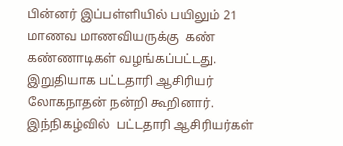பின்னர் இப்பள்ளியில் பயிலும் 21 மாணவ மாணவியருக்கு  கண் கண்ணாடிகள் வழங்கப்பட்டது. இறுதியாக பட்டதாரி ஆசிரியர் லோகநாதன் நன்றி கூறினார். இந்நிகழ்வில்  பட்டதாரி ஆசிரியர்கள்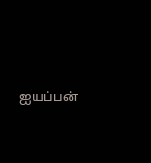ஐயப்பன்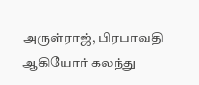அருள்ராஜ், பிரபாவதி ஆகியோர் கலந்து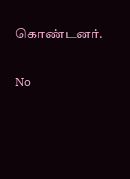கொண்டனர்.

No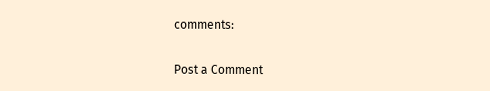comments:

Post a Comment